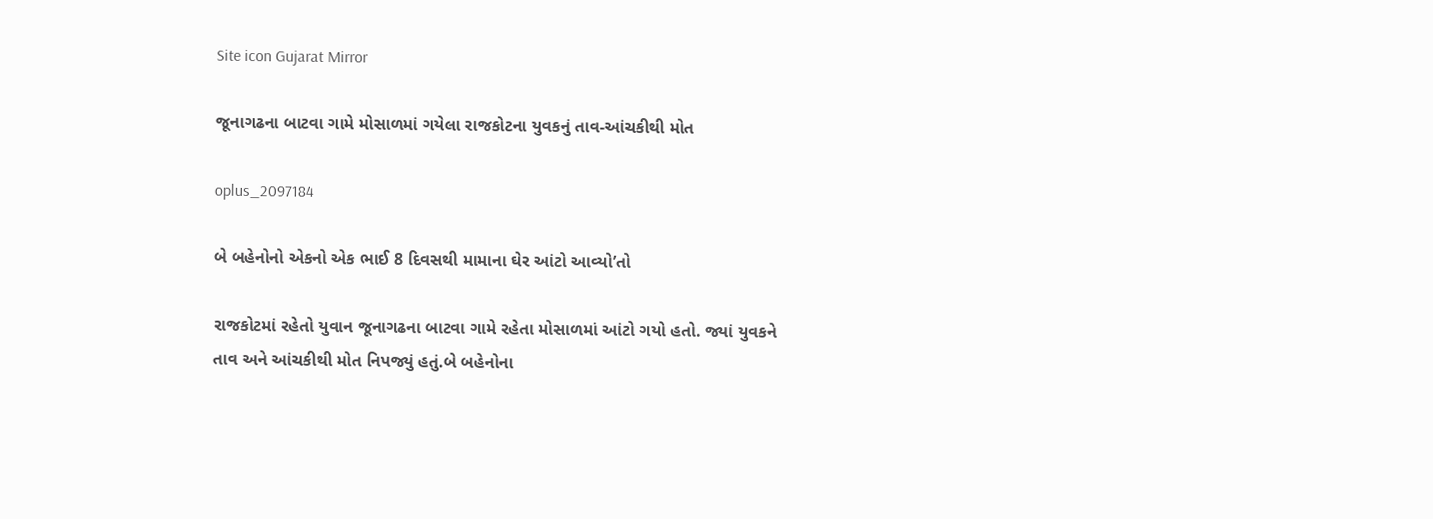Site icon Gujarat Mirror

જૂનાગઢના બાટવા ગામે મોસાળમાં ગયેલા રાજકોટના યુવકનું તાવ-આંચકીથી મોત

oplus_2097184

બે બહેનોનો એકનો એક ભાઈ 8 દિવસથી મામાના ઘેર આંટો આવ્યો’તો

રાજકોટમાં રહેતો યુવાન જૂનાગઢના બાટવા ગામે રહેતા મોસાળમાં આંટો ગયો હતો. જ્યાં યુવકને તાવ અને આંચકીથી મોત નિપજ્યું હતું.બે બહેનોના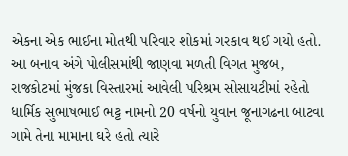એકના એક ભાઈના મોતથી પરિવાર શોકમાં ગરકાવ થઈ ગયો હતો.
આ બનાવ અંગે પોલીસમાંથી જાણવા મળતી વિગત મુજબ, રાજકોટમાં મુંજકા વિસ્તારમાં આવેલી પરિશ્રમ સોસાયટીમાં રહેતો ધાર્મિક સુભાષભાઈ ભટ્ટ નામનો 20 વર્ષનો યુવાન જૂનાગઢના બાટવા ગામે તેના મામાના ઘરે હતો ત્યારે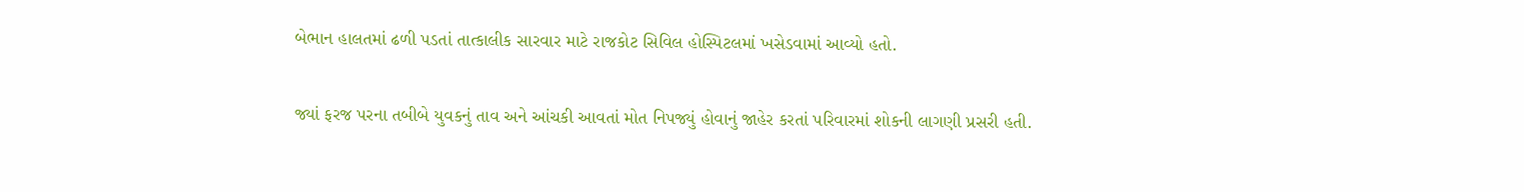બેભાન હાલતમાં ઢળી પડતાં તાત્કાલીક સારવાર માટે રાજકોટ સિવિલ હોસ્પિટલમાં ખસેડવામાં આવ્યો હતો.

જ્યાં ફરજ પરના તબીબે યુવકનું તાવ અને આંચકી આવતાં મોત નિપજ્યું હોવાનું જાહેર કરતાં પરિવારમાં શોકની લાગણી પ્રસરી હતી.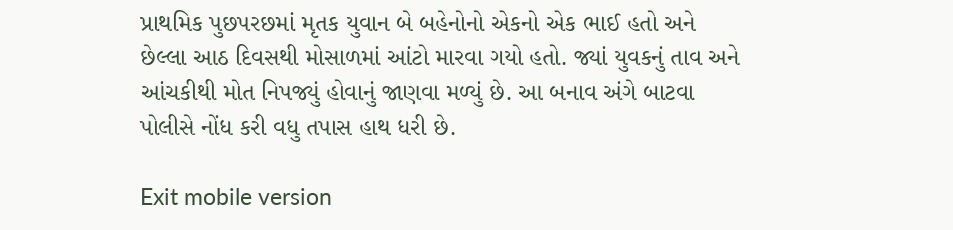પ્રાથમિક પુછપરછમાં મૃતક યુવાન બે બહેનોનો એકનો એક ભાઈ હતો અને છેલ્લા આઠ દિવસથી મોસાળમાં આંટો મારવા ગયો હતો. જ્યાં યુવકનું તાવ અને આંચકીથી મોત નિપજ્યું હોવાનું જાણવા મળ્યું છે. આ બનાવ અંગે બાટવા પોલીસે નોંધ કરી વધુ તપાસ હાથ ધરી છે.

Exit mobile version